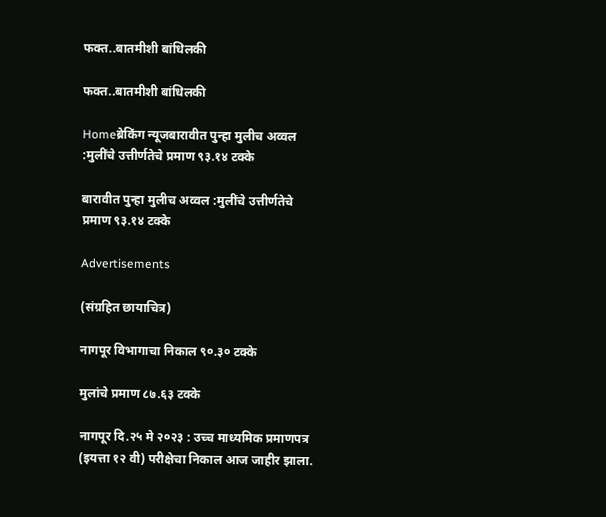फक्त..बातमीशी बांधिलकी

फक्त..बातमीशी बांधिलकी

Homeब्रेकिंग न्यूजबारावीत पुन्हा मुलीच अव्वल :मुलींचे उत्तीर्णतेचे प्रमाण ९३.१४ टक्के

बारावीत पुन्हा मुलीच अव्वल :मुलींचे उत्तीर्णतेचे प्रमाण ९३.१४ टक्के

Advertisements

(संग्रहित छायाचित्र)

नागपूर विभागाचा निकाल ९०.३० टक्के

मुलांचे प्रमाण ८७.६३ टक्के

नागपूर दि.२५ मे २०२३ : उच्च माध्यमिक प्रमाणपत्र (इयत्ता १२ वी) परीक्षेचा निकाल आज जाहीर झाला.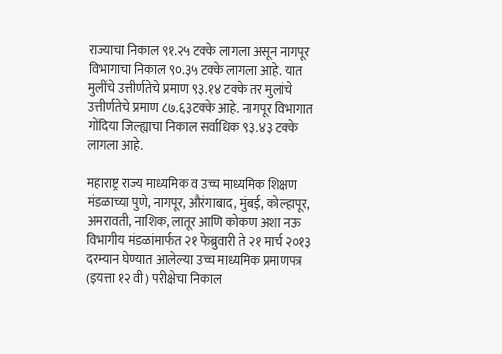राज्याचा निकाल ९१.२५ टक्के लागला असून नागपूर विभागाचा निकाल ९०.३५ टक्के लागला आहे. यात मुलींचे उत्तीर्णतेचे प्रमाण ९३.१४ टक्के तर मुलांचे उत्तीर्णतेचे प्रमाण ८७.६३टक्के आहे. नागपूर विभागात गोंदिया जिल्ह्याचा निकाल सर्वाधिक ९३.४३ टक्के लागला आहे.

महाराष्ट्र राज्य माध्यमिक व उच्च माध्यमिक शिक्षण मंडळाच्या पुणे, नागपूर, औरंगाबाद, मुंबई, कोल्हापूर, अमरावती, नाशिक, लातूर आणि कोकण अशा नऊ विभागीय मंडळांमार्फत २१ फेब्रुवारी ते २१ मार्च २०१३ दरम्यान घेण्यात आलेल्या उच्च माध्यमिक प्रमाणपत्र (इयत्ता १२ वी) परीक्षेचा निकाल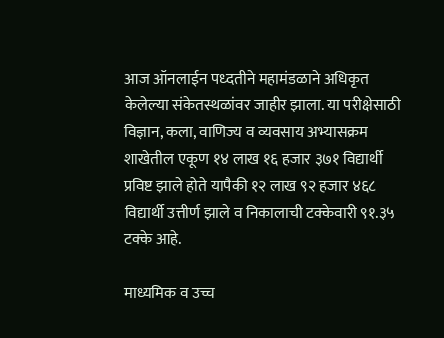आज ऑनलाईन पध्दतीने महामंडळाने अधिकृत केलेल्या संकेतस्थळांवर जाहीर झाला. या परीक्षेसाठी विज्ञान, कला, वाणिज्य व व्यवसाय अभ्यासक्रम शाखेतील एकूण १४ लाख १६ हजार ३७१ विद्यार्थी प्रविष्ट झाले होते यापैकी १२ लाख ९२ हजार ४६८ विद्यार्थी उत्तीर्ण झाले व निकालाची टक्केवारी ९१.३५ टक्के आहे.

माध्यमिक व उच्च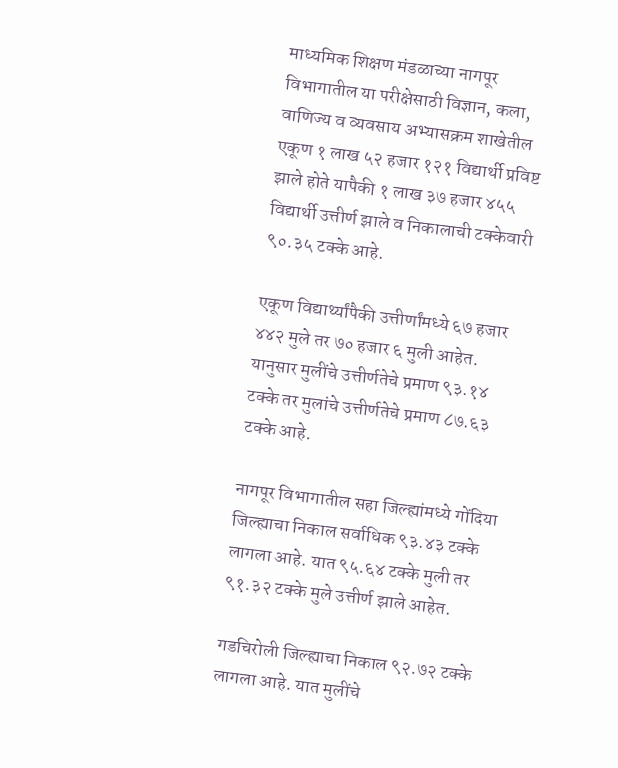माध्यमिक शिक्षण मंडळाच्या नागपूर विभागातील या परीक्षेसाठी विज्ञान, कला, वाणिज्य व व्यवसाय अभ्यासक्रम शाखेतील एकूण १ लाख ५२ हजार १२१ विद्यार्थी प्रविष्ट झाले होते यापैकी १ लाख ३७ हजार ४५५ विद्यार्थी उत्तीर्ण झाले व निकालाची टक्केवारी ९०.३५ टक्के आहे.

एकूण विद्यार्थ्यांपैकी उत्तीर्णांमध्ये ६७ हजार ४४२ मुले तर ७० हजार ६ मुली आहेत. यानुसार मुलींचे उत्तीर्णतेचे प्रमाण ९३.१४ टक्के तर मुलांचे उत्तीर्णतेचे प्रमाण ८७.६३ टक्के आहे.

नागपूर विभागातील सहा जिल्ह्यांमध्ये गोंदिया जिल्ह्याचा निकाल सर्वाधिक ९३.४३ टक्के लागला आहे. यात ९५.६४ टक्के मुली तर ९१.३२ टक्के मुले उत्तीर्ण झाले आहेत.

गडचिरोली जिल्ह्याचा निकाल ९२.७२ टक्के लागला आहे. यात मुलींचे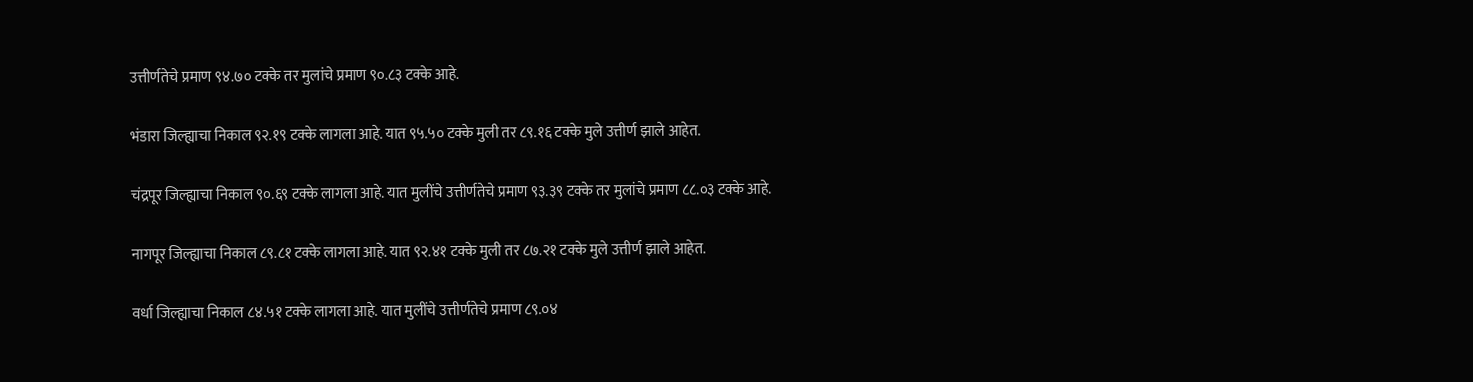उत्तीर्णतेचे प्रमाण ९४.७० टक्के तर मुलांचे प्रमाण ९०.८३ टक्के आहे.

भंडारा जिल्ह्याचा निकाल ९२.१९ टक्के लागला आहे. यात ९५.५० टक्के मुली तर ८९.१६ टक्के मुले उत्तीर्ण झाले आहेत.

चंद्रपूर जिल्ह्याचा निकाल ९०.६९ टक्के लागला आहे. यात मुलींचे उत्तीर्णतेचे प्रमाण ९३.३९ टक्के तर मुलांचे प्रमाण ८८.०३ टक्के आहे.

नागपूर जिल्ह्याचा निकाल ८९.८१ टक्के लागला आहे. यात ९२.४१ टक्के मुली तर ८७.२१ टक्के मुले उत्तीर्ण झाले आहेत.

वर्धा जिल्ह्याचा निकाल ८४.५१ टक्के लागला आहे. यात मुलींचे उत्तीर्णतेचे प्रमाण ८९.०४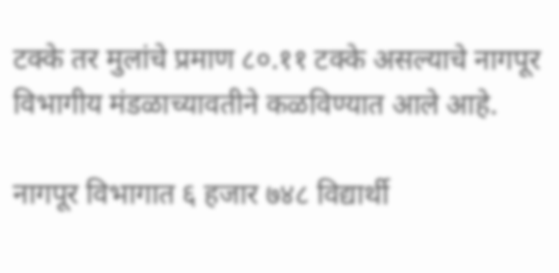टक्के तर मुलांचे प्रमाण ८०.११ टक्के असल्याचे नागपूर विभागीय मंडळाच्यावतीने कळविण्यात आले आहे.

नागपूर विभागात ६ हजार ७४८ विद्यार्थी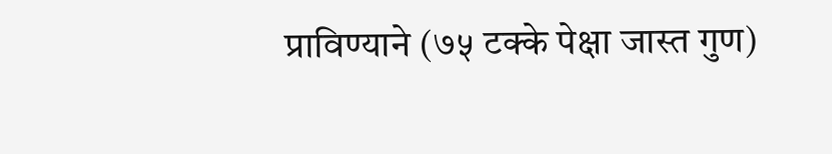प्राविण्याने (७५ टक्के पेक्षा जास्त गुण)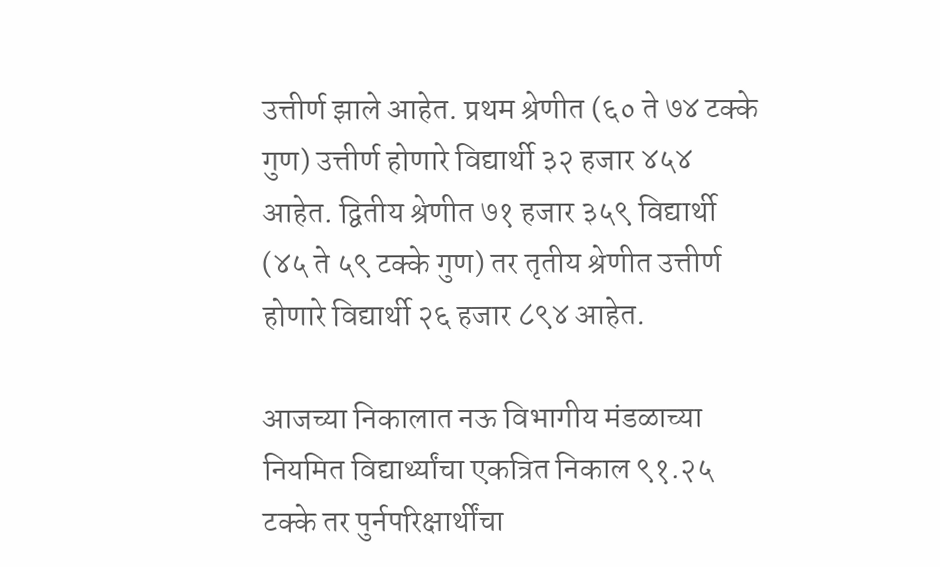उत्तीर्ण झाले आहेत. प्रथम श्रेणीत (६० ते ७४ टक्के गुण) उत्तीर्ण होणारे विद्यार्थी ३२ हजार ४५४ आहेत. द्वितीय श्रेणीत ७१ हजार ३५९ विद्यार्थी (४५ ते ५९ टक्के गुण) तर तृतीय श्रेणीत उत्तीर्ण होणारे विद्यार्थी २६ हजार ८९४ आहेत.

आजच्या निकालात नऊ विभागीय मंडळाच्या नियमित विद्यार्थ्यांचा एकत्रित निकाल ९१.२५ टक्के तर पुर्नपरिक्षार्थींचा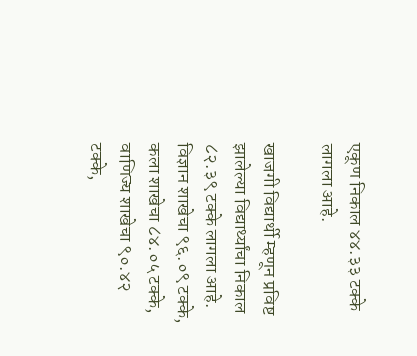एकूण निकाल ४४.३३ टक्के लागला आहे.

खाजगी विद्यार्थी म्हणून प्रविष्ट झालेल्या विद्यार्थ्यांचा निकाल ८२.३९ टक्के लागला आहे. विज्ञान शाखेचा ९६.०९ टक्के, कला शाखेचा ८४.०५ टक्के, वाणिज्य शाखेचा ९०.४२ टक्के,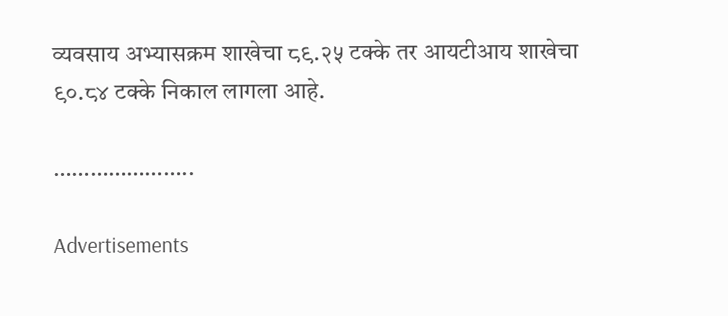व्यवसाय अभ्यासक्रम शाखेचा ८९.२५ टक्के तर आयटीआय शाखेचा ९०.८४ टक्के निकाल लागला आहे.

…………………..

Advertisements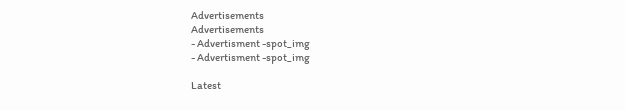Advertisements
Advertisements
- Advertisment -spot_img
- Advertisment -spot_img

Latest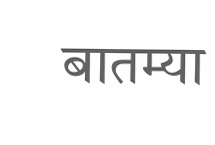बातम्या